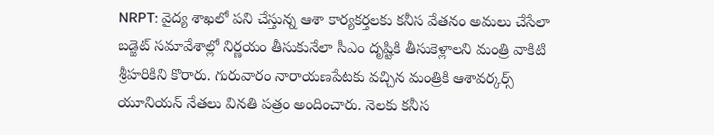NRPT: వైద్య శాఖలో పని చేస్తున్న ఆశా కార్యకర్తలకు కనీస వేతనం అమలు చేసేలా బడ్జెట్ సమావేశాల్లో నిర్ణయం తీసుకునేలా సీఎం దృష్టికి తీసుకెళ్లాలని మంత్రి వాకిటి శ్రీహరికిని కొరారు. గురువారం నారాయణపేటకు వచ్చిన మంత్రికి ఆశావర్కర్స్ యూనియన్ నేతలు వినతి పత్రం అందించారు. నెలకు కనీస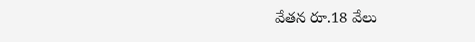వేతన రూ.18 వేలు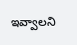ఇవ్వాలని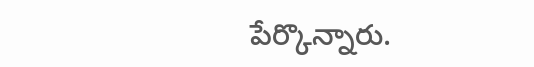పేర్కొన్నారు.